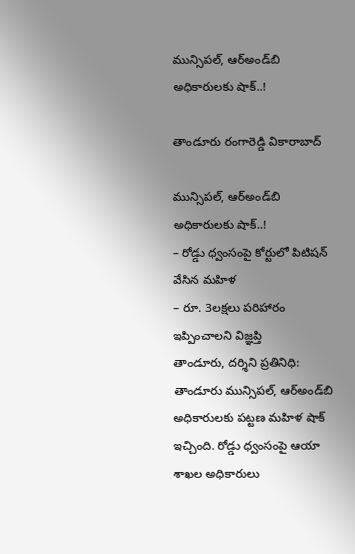మున్సిప‌ల్, ఆర్అండ్‌బి అధికారుల‌కు షాక్..!

తాండూరు రంగారెడ్డి వికారాబాద్

మున్సిప‌ల్, ఆర్అండ్‌బి అధికారుల‌కు షాక్..!
– రోడ్డు ధ్వంసంపై కోర్టులో పిటిష‌న్ వేసిన మ‌హిళ
– రూ. 3ల‌క్ష‌లు ప‌రిహారం ఇప్పించాల‌ని విజ్ఞ‌ప్తి
తాండూరు, ద‌ర్శిని ప్ర‌తినిధి: తాండూరు మున్సిప‌ల్, ఆర్అండ్‌బి అధికారుల‌కు ప‌ట్ట‌ణ మ‌హిళ షాక్ ఇచ్చింది. రోడ్డు ధ్వంసంపై ఆయా శాఖ‌ల అధికారులు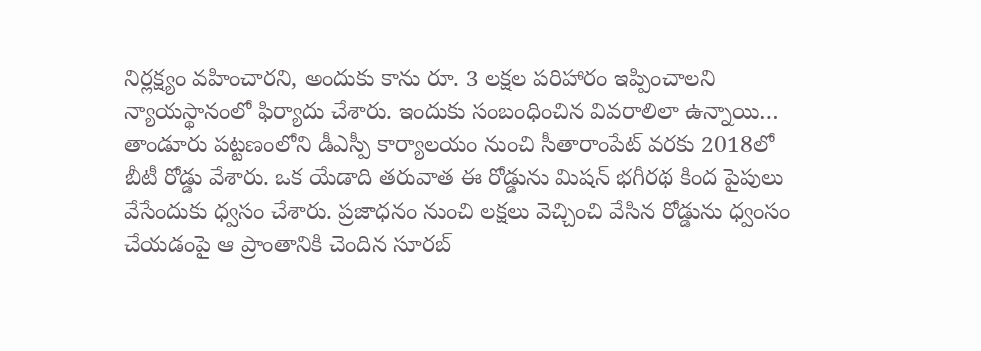నిర్ల‌క్ష్యం వ‌హించార‌ని, అందుకు కాను రూ. 3 ల‌క్ష‌ల ప‌రిహారం ఇప్పించాల‌ని న్యాయ‌స్థానంలో ఫిర్యాదు చేశారు. ఇందుకు సంబంధించిన వివ‌రాలిలా ఉన్నాయి… తాండూరు ప‌ట్ట‌ణంలోని డీఎస్పీ కార్యాల‌యం నుంచి సీతారాంపేట్ వ‌ర‌కు 2018లో బీటీ రోడ్డు వేశారు. ఒక యేడాది త‌రువాత ఈ రోడ్డును మిష‌న్ భ‌గీర‌థ కింద పైపులు వేసేందుకు ధ్వ‌సం చేశారు. ప్ర‌జాధ‌నం నుంచి ల‌క్ష‌లు వెచ్చించి వేసిన రోడ్డును ధ్వంసం
చేయ‌డంపై ఆ ప్రాంతానికి చెందిన సూర‌బ్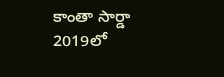కాంతా సార్డా 2019లో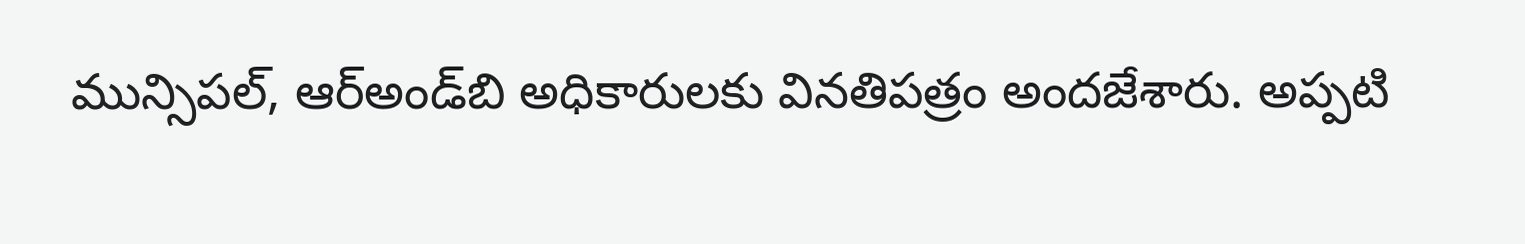మున్సిప‌ల్, ఆర్అండ్‌బి అధికారుల‌కు విన‌తిప‌త్రం అంద‌జేశారు. అప్ప‌టి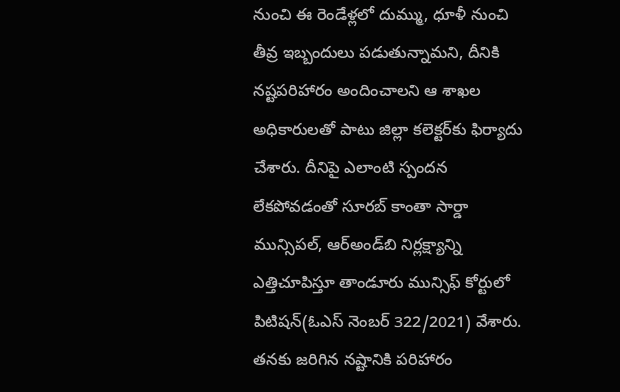నుంచి ఈ రెండేళ్ల‌లో దుమ్ము, ధూళీ నుంచి తీవ్ర ఇబ్బందులు ప‌డుతున్నామ‌ని, దీనికి న‌ష్ట‌ప‌రిహారం అందించాల‌ని ఆ శాఖ‌ల అధికారుల‌తో పాటు జిల్లా క‌లెక్ట‌ర్‌కు ఫిర్యాదు చేశారు. దీనిపై ఎలాంటి స్పంద‌న లేక‌పోవ‌డంతో సూర‌బ్ కాంతా సార్డా మున్సిప‌ల్, ఆర్అండ్‌బి నిర్ల‌క్ష్యాన్ని ఎత్తిచూపిస్తూ తాండూరు మున్సిఫ్ కోర్టులో పిటిష‌న్(ఓఎస్ నెంబ‌ర్ 322/2021) వేశారు. త‌న‌కు జ‌రిగిన న‌ష్టానికి ప‌రిహారం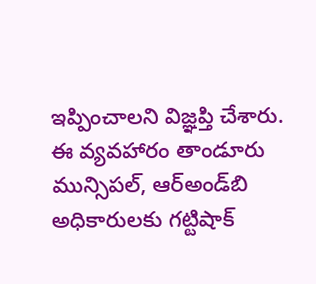ఇప్పించాల‌ని విజ్ఞ‌ప్తి చేశారు. ఈ వ్య‌వ‌హారం తాండూరు మున్సిప‌ల్, ఆర్అండ్‌బి అధికారుల‌కు గ‌ట్టిషాక్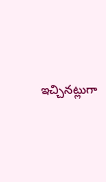ఇచ్చిన‌ట్లుగా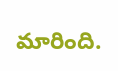మారింది.